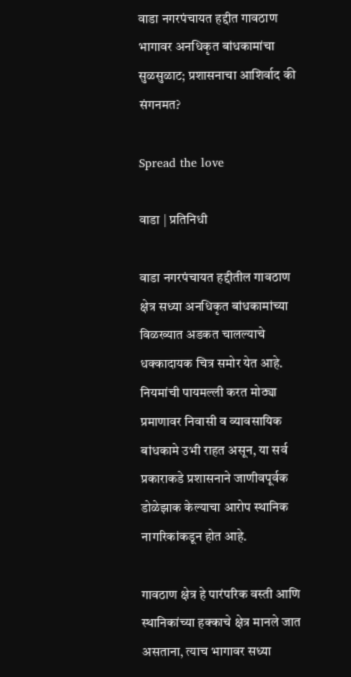वाडा नगरपंचायत हद्दीत गावठाण भागावर अनधिकृत बांधकामांचा सुळसुळाट; प्रशासनाचा आशिर्वाद की संगनमत?

Spread the love

वाडा | प्रतिनिधी

वाडा नगरपंचायत हद्दीतील गावठाण क्षेत्र सध्या अनधिकृत बांधकामांच्या विळख्यात अडकत चालल्याचे धक्कादायक चित्र समोर येत आहे. नियमांची पायमल्ली करत मोठ्या प्रमाणावर निवासी व व्यावसायिक बांधकामे उभी राहत असून, या सर्व प्रकाराकडे प्रशासनाने जाणीवपूर्वक डोळेझाक केल्याचा आरोप स्थानिक नागरिकांकडून होत आहे.

गावठाण क्षेत्र हे पारंपरिक वस्ती आणि स्थानिकांच्या हक्काचे क्षेत्र मानले जात असताना, त्याच भागावर सध्या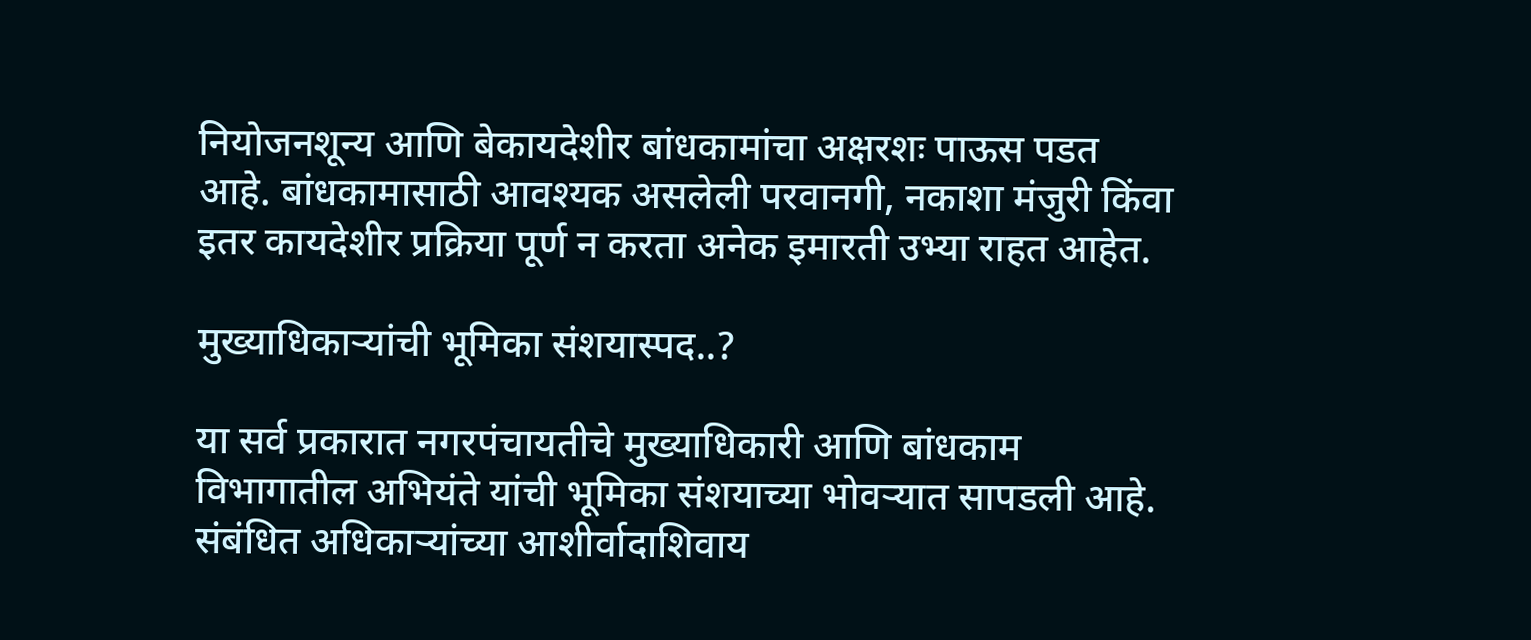नियोजनशून्य आणि बेकायदेशीर बांधकामांचा अक्षरशः पाऊस पडत आहे. बांधकामासाठी आवश्यक असलेली परवानगी, नकाशा मंजुरी किंवा इतर कायदेशीर प्रक्रिया पूर्ण न करता अनेक इमारती उभ्या राहत आहेत.

मुख्याधिकाऱ्यांची भूमिका संशयास्पद..?

या सर्व प्रकारात नगरपंचायतीचे मुख्याधिकारी आणि बांधकाम विभागातील अभियंते यांची भूमिका संशयाच्या भोवऱ्यात सापडली आहे. संबंधित अधिकाऱ्यांच्या आशीर्वादाशिवाय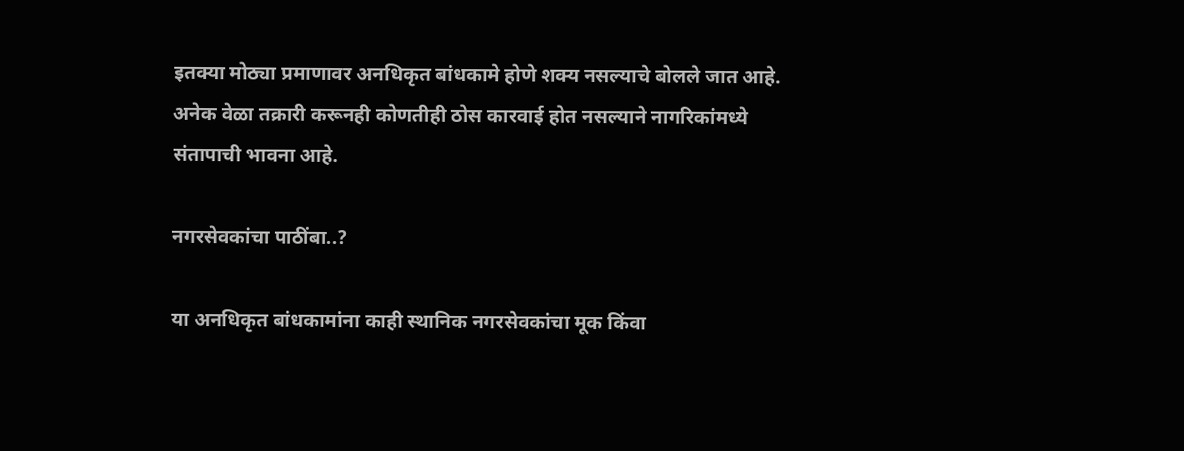इतक्या मोठ्या प्रमाणावर अनधिकृत बांधकामे होणे शक्य नसल्याचे बोलले जात आहे. अनेक वेळा तक्रारी करूनही कोणतीही ठोस कारवाई होत नसल्याने नागरिकांमध्ये संतापाची भावना आहे.

नगरसेवकांचा पाठींबा..?

या अनधिकृत बांधकामांना काही स्थानिक नगरसेवकांचा मूक किंवा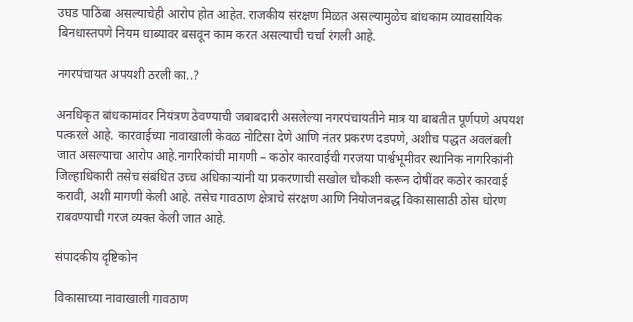उघड पाठिंबा असल्याचेही आरोप होत आहेत. राजकीय संरक्षण मिळत असल्यामुळेच बांधकाम व्यावसायिक बिनधास्तपणे नियम धाब्यावर बसवून काम करत असल्याची चर्चा रंगली आहे.

नगरपंचायत अपयशी ठरली का..?

अनधिकृत बांधकामांवर नियंत्रण ठेवण्याची जबाबदारी असलेल्या नगरपंचायतीने मात्र या बाबतीत पूर्णपणे अपयश पत्करले आहे. कारवाईच्या नावाखाली केवळ नोटिसा देणे आणि नंतर प्रकरण दडपणे, अशीच पद्धत अवलंबली जात असल्याचा आरोप आहे.नागरिकांची मागणी – कठोर कारवाईची गरजया पार्श्वभूमीवर स्थानिक नागरिकांनी जिल्हाधिकारी तसेच संबंधित उच्च अधिकाऱ्यांनी या प्रकरणाची सखोल चौकशी करून दोषींवर कठोर कारवाई करावी, अशी मागणी केली आहे. तसेच गावठाण क्षेत्राचे संरक्षण आणि नियोजनबद्ध विकासासाठी ठोस धोरण राबवण्याची गरज व्यक्त केली जात आहे.

संपादकीय दृष्टिकोन

विकासाच्या नावाखाली गावठाण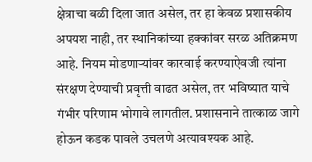क्षेत्राचा बळी दिला जात असेल, तर हा केवळ प्रशासकीय अपयश नाही, तर स्थानिकांच्या हक्कांवर सरळ अतिक्रमण आहे. नियम मोडणाऱ्यांवर कारवाई करण्याऐवजी त्यांना संरक्षण देण्याची प्रवृत्ती वाढत असेल, तर भविष्यात याचे गंभीर परिणाम भोगावे लागतील. प्रशासनाने तात्काळ जागे होऊन कडक पावले उचलणे अत्यावश्यक आहे.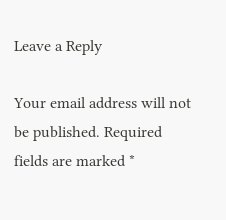Leave a Reply

Your email address will not be published. Required fields are marked *